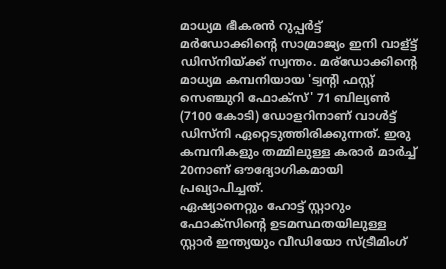മാധ്യമ ഭീകരൻ റുപ്പർട്ട് മർഡോക്കിന്റെ സാമ്രാജ്യം ഇനി വാള്ട്ട് ഡിസ്നിയ്ക്ക് സ്വന്തം. മര്ഡോക്കിന്റെ മാധ്യമ കമ്പനിയായ 'ട്വന്റി ഫസ്റ്റ് സെഞ്ചുറി ഫോക്സ്' 71 ബില്യൺ (7100 കോടി) ഡോളറിനാണ് വാൾട്ട് ഡിസ്നി ഏറ്റെടുത്തിരിക്കുന്നത്. ഇരു കമ്പനികളും തമ്മിലുള്ള കരാർ മാർച്ച് 20നാണ് ഔദ്യോഗികമായി പ്രഖ്യാപിച്ചത്.
ഏഷ്യാനെറ്റും ഹോട്ട് സ്റ്റാറും
ഫോക്സിന്റെ ഉടമസ്ഥതയിലുള്ള സ്റ്റാർ ഇന്ത്യയും വീഡിയോ സ്ട്രീമിംഗ്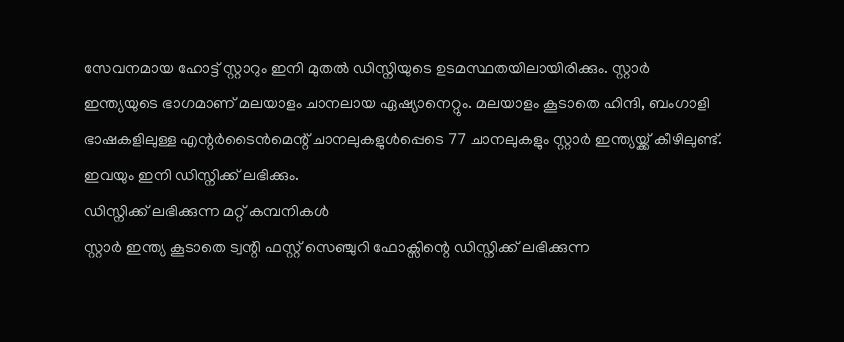സേവനമായ ഹോട്ട് സ്റ്റാറും ഇനി മുതൽ ഡിസ്നിയുടെ ഉടമസ്ഥതയിലായിരിക്കും. സ്റ്റാർ ഇന്ത്യയുടെ ഭാഗമാണ് മലയാളം ചാനലായ ഏഷ്യാനെറ്റും. മലയാളം കൂടാതെ ഹിന്ദി, ബംഗാളി ഭാഷകളിലുള്ള എന്റർടൈൻമെന്റ് ചാനലുകളുൾപ്പെടെ 77 ചാനലുകളും സ്റ്റാർ ഇന്ത്യയ്ക്ക് കീഴിലുണ്ട്. ഇവയും ഇനി ഡിസ്നിക്ക് ലഭിക്കും.
ഡിസ്നിക്ക് ലഭിക്കുന്ന മറ്റ് കമ്പനികൾ
സ്റ്റാർ ഇന്ത്യ കൂടാതെ ട്വന്റി ഫസ്റ്റ് സെഞ്ചുറി ഫോക്സിന്റെ ഡിസ്നിക്ക് ലഭിക്കുന്ന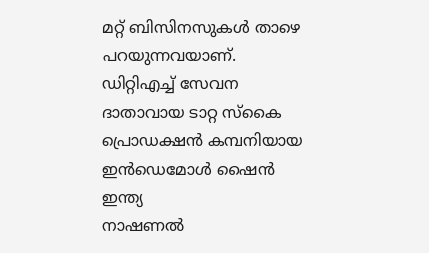മറ്റ് ബിസിനസുകൾ താഴെ പറയുന്നവയാണ്.
ഡിറ്റിഎച്ച് സേവന ദാതാവായ ടാറ്റ സ്കൈ
പ്രൊഡക്ഷൻ കമ്പനിയായ ഇൻഡെമോൾ ഷൈൻ ഇന്ത്യ
നാഷണൽ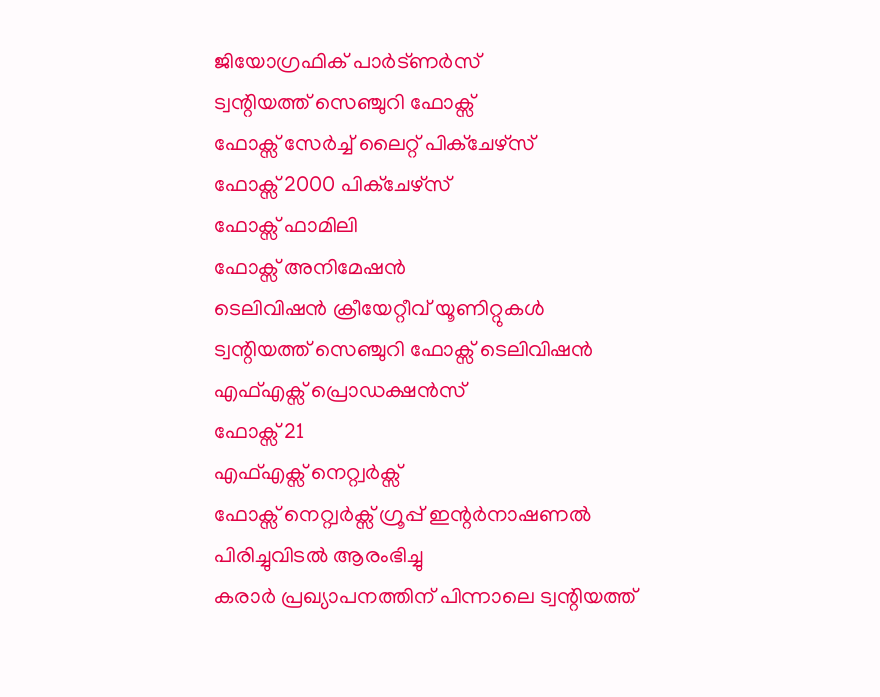ജിയോഗ്രഫിക് പാർട്ണർസ്
ട്വന്റിയത്ത് സെഞ്ചുറി ഫോക്സ്
ഫോക്സ് സേർച്ച് ലൈറ്റ് പിക്ചേഴ്സ്
ഫോക്സ് 2000 പിക്ചേഴ്സ്
ഫോക്സ് ഫാമിലി
ഫോക്സ് അനിമേഷൻ
ടെലിവിഷൻ ക്രീയേറ്റീവ് യൂണിറ്റുകൾ
ട്വന്റിയത്ത് സെഞ്ചുറി ഫോക്സ് ടെലിവിഷൻ
എഫ്എക്സ് പ്രൊഡക്ഷൻസ്
ഫോക്സ് 21
എഫ്എക്സ് നെറ്റ്വർക്സ്
ഫോക്സ് നെറ്റ്വർക്സ് ഗ്രൂപ്പ് ഇന്റർനാഷണൽ
പിരിച്ചുവിടൽ ആരംഭിച്ചു
കരാർ പ്രഖ്യാപനത്തിന് പിന്നാലെ ട്വന്റിയത്ത്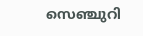സെഞ്ചുറി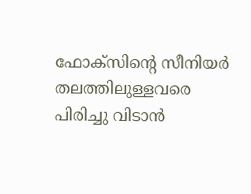ഫോക്സിന്റെ സീനിയർ തലത്തിലുള്ളവരെ പിരിച്ചു വിടാൻ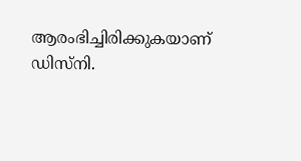ആരംഭിച്ചിരിക്കുകയാണ് ഡിസ്നി.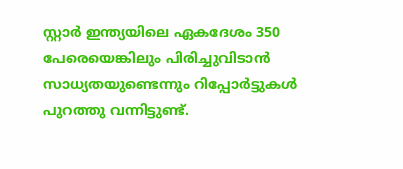സ്റ്റാർ ഇന്ത്യയിലെ ഏകദേശം 350 പേരെയെങ്കിലും പിരിച്ചുവിടാൻ സാധ്യതയുണ്ടെന്നും റിപ്പോർട്ടുകൾ പുറത്തു വന്നിട്ടുണ്ട്.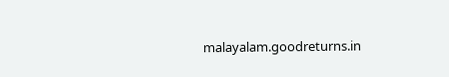malayalam.goodreturns.in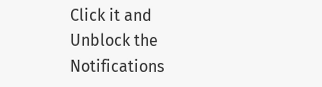Click it and Unblock the Notifications